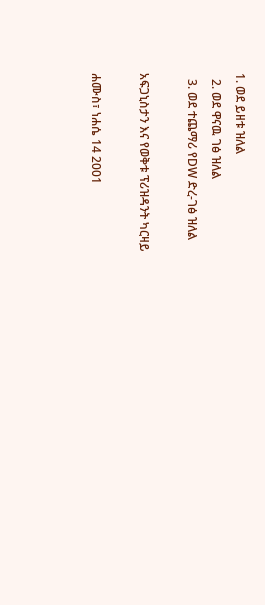1. ወደ ይዘቱ ዝለል
  2. ወደ ዋናዉ ገፅ ዝለል
  3. ወደ ተጨማሪ የDW ድረ-ገፅ ዝለል

አፍጋኒስታን እና የወቅቱ ፕሪዝዳንት ካርዛይ

ሐሙስ፣ ነሐሴ 14 2001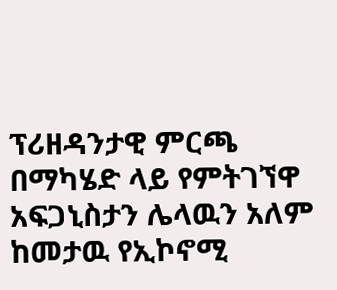ፕሪዘዳንታዊ ምርጫ በማካሄድ ላይ የምትገኘዋ አፍጋኒስታን ሌላዉን አለም ከመታዉ የኢኮኖሚ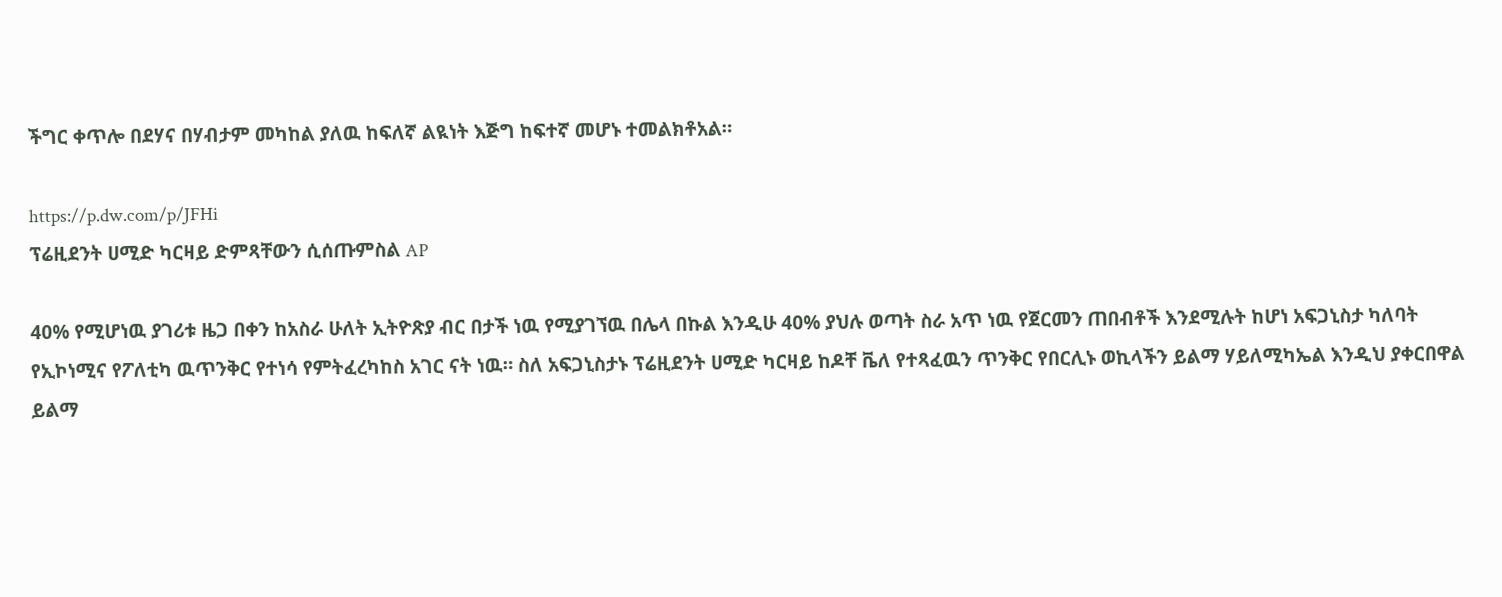ችግር ቀጥሎ በደሃና በሃብታም መካከል ያለዉ ከፍለኛ ልዪነት እጅግ ከፍተኛ መሆኑ ተመልክቶአል።

https://p.dw.com/p/JFHi
ፕሬዚደንት ሀሚድ ካርዛይ ድምጻቸውን ሲሰጡምስል AP

40% የሚሆነዉ ያገሪቱ ዜጋ በቀን ከአስራ ሁለት ኢትዮጽያ ብር በታች ነዉ የሚያገኘዉ በሌላ በኩል እንዲሁ 40% ያህሉ ወጣት ስራ አጥ ነዉ የጀርመን ጠበብቶች እንደሚሉት ከሆነ አፍጋኒስታ ካለባት የኢኮነሚና የፖለቲካ ዉጥንቅር የተነሳ የምትፈረካከስ አገር ናት ነዉ። ስለ አፍጋኒስታኑ ፕሬዚደንት ሀሚድ ካርዛይ ከዶቸ ቬለ የተጻፈዉን ጥንቅር የበርሊኑ ወኪላችን ይልማ ሃይለሚካኤል እንዲህ ያቀርበዋል
ይልማ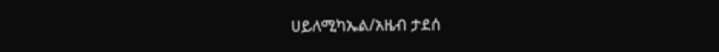ሀይለሚካኤል/አዜብ ታደሰ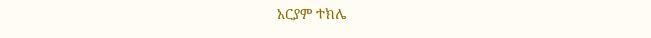አርያም ተክሌ